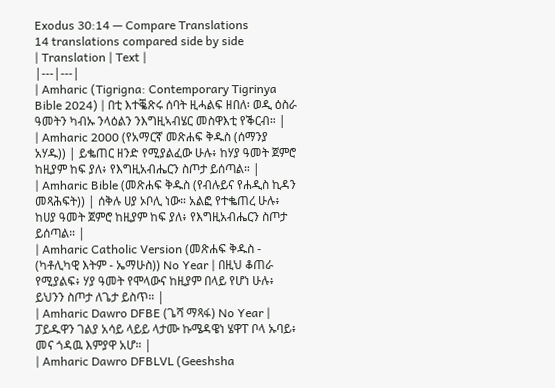Exodus 30:14 — Compare Translations
14 translations compared side by side
| Translation | Text |
|---|---|
| Amharic (Tigrigna: Contemporary Tigrinya Bible 2024) | በቲ እተቘጽሩ ሰባት ዚሓልፍ ዘበለ፡ ወዲ ዕስራ ዓመትን ካብኡ ንላዕልን ንእግዚኣብሄር መስዋእቲ የቕርብ። |
| Amharic 2000 (የአማርኛ መጽሐፍ ቅዱስ (ሰማንያ አሃዱ)) | ይቈጠር ዘንድ የሚያልፈው ሁሉ፥ ከሃያ ዓመት ጀምሮ ከዚያም ከፍ ያለ፥ የእግዚአብሔርን ስጦታ ይሰጣል። |
| Amharic Bible (መጽሐፍ ቅዱስ (የብሉይና የሐዲስ ኪዳን መጻሕፍት)) | ሰቅሉ ሀያ ኦቦሊ ነው። አልፎ የተቈጠረ ሁሉ፥ ከሀያ ዓመት ጀምሮ ከዚያም ከፍ ያለ፥ የእግዚአብሔርን ስጦታ ይሰጣል። |
| Amharic Catholic Version (መጽሐፍ ቅዱስ - (ካቶሊካዊ እትም - ኤማሁስ)) No Year | በዚህ ቆጠራ የሚያልፍ፥ ሃያ ዓመት የሞላውና ከዚያም በላይ የሆነ ሁሉ፥ ይህንን ስጦታ ለጌታ ይስጥ። |
| Amharic Dawro DFBE (ጌሻ ማጻፋ) No Year | ፓይዱዋን ገልያ አሳይ ላይይ ላታሙ ኩሜዳዌነ ሄዋፐ ቦላ ኡባይ፥ መና ጎዳዉ እምያዋ አሆ። |
| Amharic Dawro DFBLVL (Geeshsha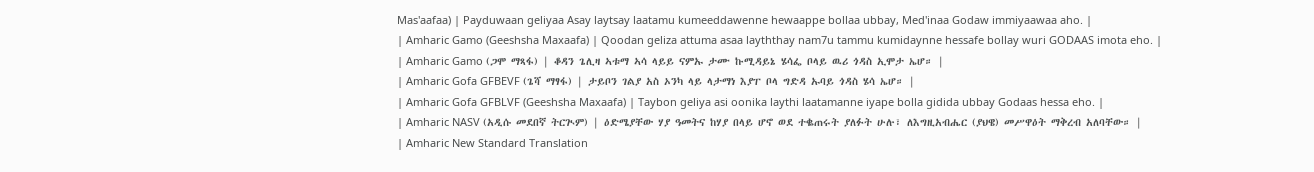Mas'aafaa) | Payduwaan geliyaa Asay laytsay laatamu kumeeddawenne hewaappe bollaa ubbay, Med'inaa Godaw immiyaawaa aho. |
| Amharic Gamo (Geeshsha Maxaafa) | Qoodan geliza attuma asaa layththay nam7u tammu kumidaynne hessafe bollay wuri GODAAS imota eho. |
| Amharic Gamo (ጋሞ ማጻፋ) | ቆዳን ጌሊዛ ኣቱማ ኣሳ ላይይ ናምኡ ታሙ ኩሚዳይኔ ሄሳፌ ቦላይ ዉሪ ጎዳስ ኢሞታ ኤሆ። |
| Amharic Gofa GFBEVF (ጌሻ ማፃፋ) | ታይቦን ገልያ አስ ኦንካ ላይ ላታማነ እያፐ ቦላ ግድዳ ኡባይ ጎዳስ ሄሳ ኤሆ። |
| Amharic Gofa GFBLVF (Geeshsha Maxaafa) | Taybon geliya asi oonika laythi laatamanne iyape bolla gidida ubbay Godaas hessa eho. |
| Amharic NASV (አዲሱ መደበኛ ትርጒም) | ዕድሜያቸው ሃያ ዓመትና ከሃያ በላይ ሆኖ ወደ ተቈጠሩት ያለፉት ሁሉ፣ ለእግዚአብሔር (ያህዌ) መሥዋዕት ማቅረብ አለባቸው። |
| Amharic New Standard Translation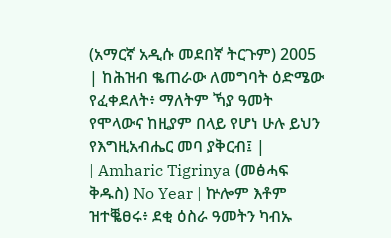(አማርኛ አዲሱ መደበኛ ትርጉም) 2005 | ከሕዝብ ቈጠራው ለመግባት ዕድሜው የፈቀደለት፥ ማለትም ኻያ ዓመት የሞላውና ከዚያም በላይ የሆነ ሁሉ ይህን የእግዚአብሔር መባ ያቅርብ፤ |
| Amharic Tigrinya (መፅሓፍ ቅዱስ) No Year | ኵሎም እቶም ዝተቘፀሩ፥ ደቂ ዕስራ ዓመትን ካብኡ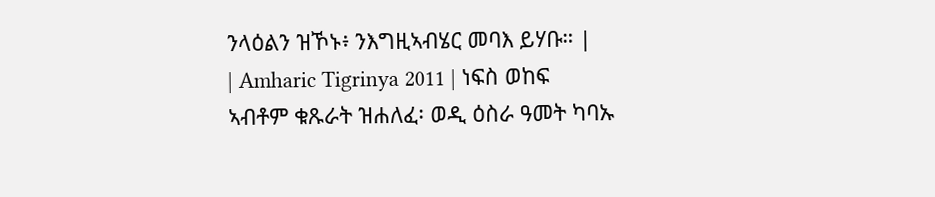ንላዕልን ዝኾኑ፥ ንእግዚኣብሄር መባእ ይሃቡ። |
| Amharic Tigrinya 2011 | ነፍስ ወከፍ ኣብቶም ቁጹራት ዝሐለፈ፡ ወዲ ዕስራ ዓመት ካባኡ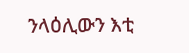ንላዕሊውን እቲ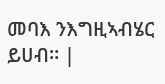መባእ ንእግዚኣብሄር ይሀብ። |